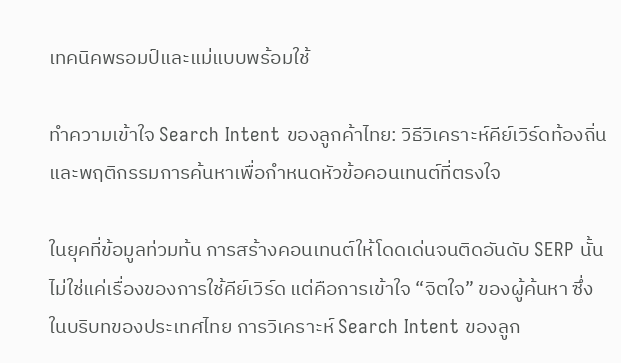เทคนิคพรอมป์และแม่แบบพร้อมใช้

ทำความเข้าใจ Search Intent ของลูกค้าไทย: วิธีวิเคราะห์คีย์เวิร์ดท้องถิ่นและพฤติกรรมการค้นหาเพื่อกำหนดหัวข้อคอนเทนต์ที่ตรงใจ

ในยุคที่ข้อมูลท่วมท้น การสร้างคอนเทนต์ให้โดดเด่นจนติดอันดับ SERP นั้นไม่ใช่แค่เรื่องของการใช้คีย์เวิร์ด แต่คือการเข้าใจ “จิตใจ” ของผู้ค้นหา ซึ่งในบริบทของประเทศไทย การวิเคราะห์ Search Intent ของลูก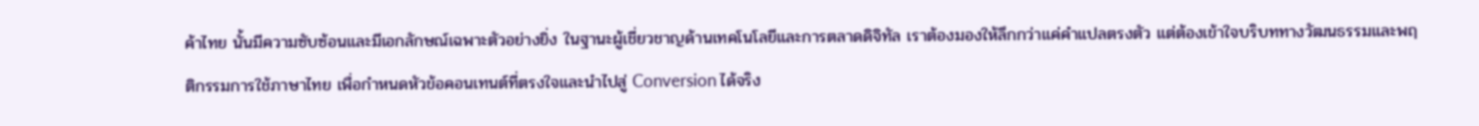ค้าไทย นั้นมีความซับซ้อนและมีเอกลักษณ์เฉพาะตัวอย่างยิ่ง ในฐานะผู้เชี่ยวชาญด้านเทคโนโลยีและการตลาดดิจิทัล เราต้องมองให้ลึกกว่าแค่คำแปลตรงตัว แต่ต้องเข้าใจบริบททางวัฒนธรรมและพฤติกรรมการใช้ภาษาไทย เพื่อกำหนดหัวข้อคอนเทนต์ที่ตรงใจและนำไปสู่ Conversion ได้จริง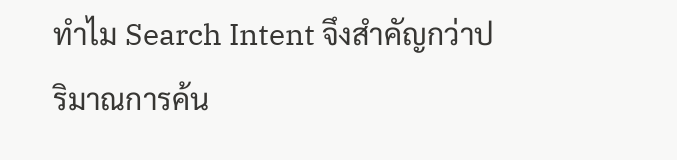ทำไม Search Intent จึงสำคัญกว่าปริมาณการค้น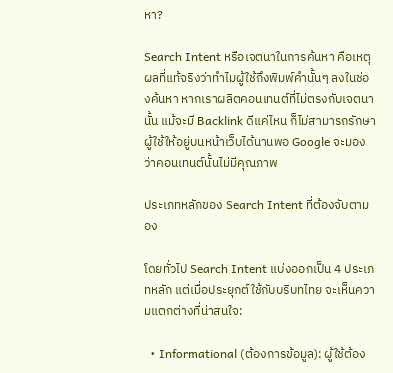หา?

Search Intent หรือเจตนาในการค้นหา คือเหตุผลที่แท้จริงว่าทำไมผู้ใช้ถึงพิมพ์คำนั้นๆ ลงในช่องค้นหา หากเราผลิตคอนเทนต์ที่ไม่ตรงกับเจตนานั้น แม้จะมี Backlink ดีแค่ไหน ก็ไม่สามารถรักษาผู้ใช้ให้อยู่บนหน้าเว็บได้นานพอ Google จะมองว่าคอนเทนต์นั้นไม่มีคุณภาพ

ประเภทหลักของ Search Intent ที่ต้องจับตามอง

โดยทั่วไป Search Intent แบ่งออกเป็น 4 ประเภทหลัก แต่เมื่อประยุกต์ใช้กับบริบทไทย จะเห็นความแตกต่างที่น่าสนใจ:

  • Informational (ต้องการข้อมูล): ผู้ใช้ต้อง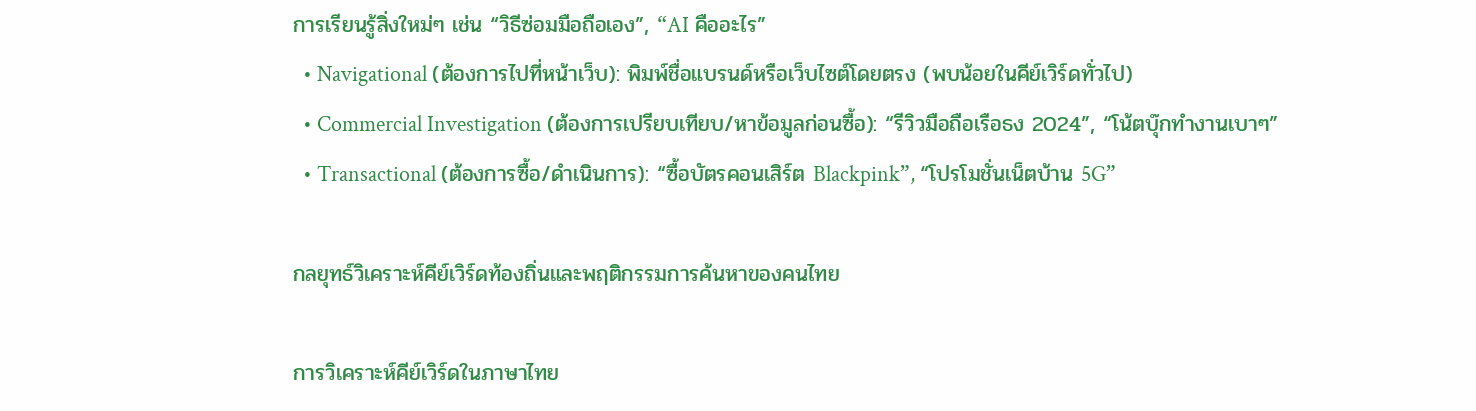การเรียนรู้สิ่งใหม่ๆ เช่น “วิธีซ่อมมือถือเอง”, “AI คืออะไร”
  • Navigational (ต้องการไปที่หน้าเว็บ): พิมพ์ชื่อแบรนด์หรือเว็บไซต์โดยตรง (พบน้อยในคีย์เวิร์ดทั่วไป)
  • Commercial Investigation (ต้องการเปรียบเทียบ/หาข้อมูลก่อนซื้อ): “รีวิวมือถือเรือธง 2024”, “โน้ตบุ๊กทำงานเบาๆ”
  • Transactional (ต้องการซื้อ/ดำเนินการ): “ซื้อบัตรคอนเสิร์ต Blackpink”, “โปรโมชั่นเน็ตบ้าน 5G”

กลยุทธ์วิเคราะห์คีย์เวิร์ดท้องถิ่นและพฤติกรรมการค้นหาของคนไทย

การวิเคราะห์คีย์เวิร์ดในภาษาไทย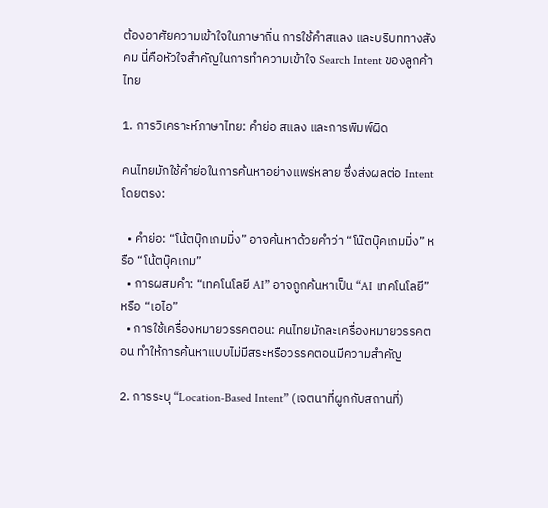ต้องอาศัยความเข้าใจในภาษาถิ่น การใช้คำสแลง และบริบททางสังคม นี่คือหัวใจสำคัญในการทำความเข้าใจ Search Intent ของลูกค้าไทย

1. การวิเคราะห์ภาษาไทย: คำย่อ สแลง และการพิมพ์ผิด

คนไทยมักใช้คำย่อในการค้นหาอย่างแพร่หลาย ซึ่งส่งผลต่อ Intent โดยตรง:

  • คำย่อ: “โน้ตบุ๊กเกมมิ่ง” อาจค้นหาด้วยคำว่า “โน๊ตบุ๊คเกมมิ่ง” หรือ “โน้ตบุ๊คเกม”
  • การผสมคำ: “เทคโนโลยี AI” อาจถูกค้นหาเป็น “AI เทคโนโลยี” หรือ “เอไอ”
  • การใช้เครื่องหมายวรรคตอน: คนไทยมักละเครื่องหมายวรรคตอน ทำให้การค้นหาแบบไม่มีสระหรือวรรคตอนมีความสำคัญ

2. การระบุ “Location-Based Intent” (เจตนาที่ผูกกับสถานที่)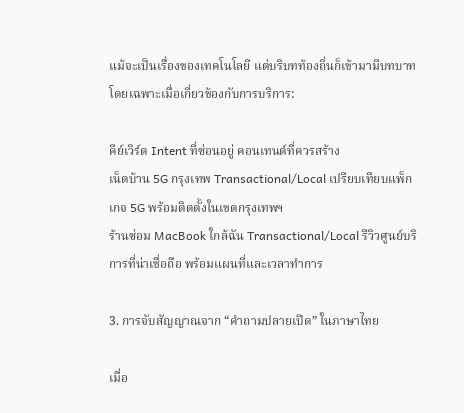แม้จะเป็นเรื่องของเทคโนโลยี แต่บริบทท้องถิ่นก็เข้ามามีบทบาท โดยเฉพาะเมื่อเกี่ยวข้องกับการบริการ:

คีย์เวิร์ด Intent ที่ซ่อนอยู่ คอนเทนต์ที่ควรสร้าง
เน็ตบ้าน 5G กรุงเทพ Transactional/Local เปรียบเทียบแพ็กเกจ 5G พร้อมติดตั้งในเขตกรุงเทพฯ
ร้านซ่อม MacBook ใกล้ฉัน Transactional/Local รีวิวศูนย์บริการที่น่าเชื่อถือ พร้อมแผนที่และเวลาทำการ

3. การจับสัญญาณจาก “คำถามปลายเปิด” ในภาษาไทย

เมื่อ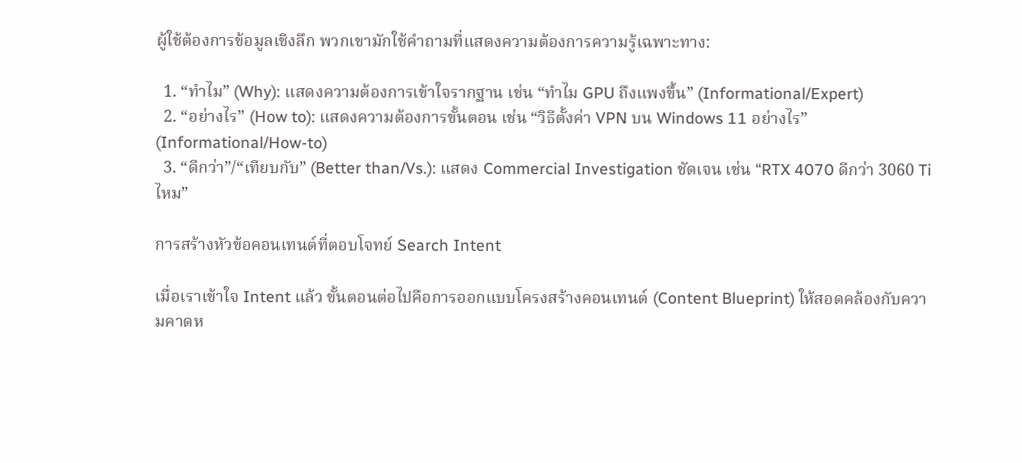ผู้ใช้ต้องการข้อมูลเชิงลึก พวกเขามักใช้คำถามที่แสดงความต้องการความรู้เฉพาะทาง:

  1. “ทำไม” (Why): แสดงความต้องการเข้าใจรากฐาน เช่น “ทำไม GPU ถึงแพงขึ้น” (Informational/Expert)
  2. “อย่างไร” (How to): แสดงความต้องการขั้นตอน เช่น “วิธีตั้งค่า VPN บน Windows 11 อย่างไร” (Informational/How-to)
  3. “ดีกว่า”/“เทียบกับ” (Better than/Vs.): แสดง Commercial Investigation ชัดเจน เช่น “RTX 4070 ดีกว่า 3060 Ti ไหม”

การสร้างหัวข้อคอนเทนต์ที่ตอบโจทย์ Search Intent

เมื่อเราเข้าใจ Intent แล้ว ขั้นตอนต่อไปคือการออกแบบโครงสร้างคอนเทนต์ (Content Blueprint) ให้สอดคล้องกับความคาดห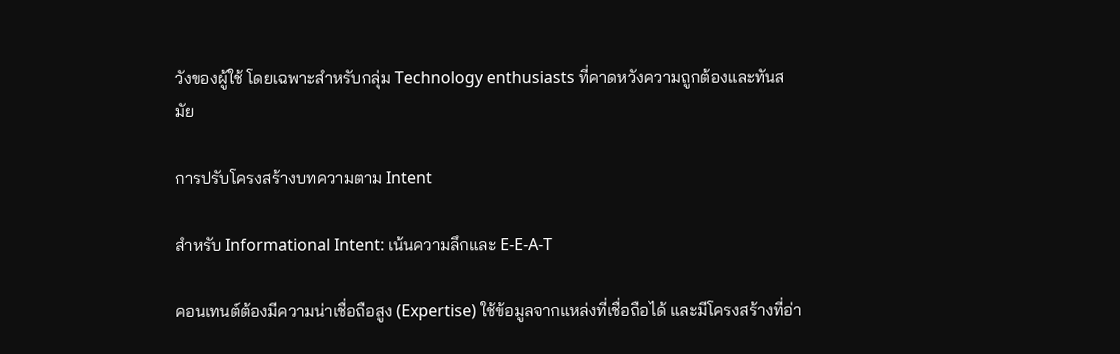วังของผู้ใช้ โดยเฉพาะสำหรับกลุ่ม Technology enthusiasts ที่คาดหวังความถูกต้องและทันสมัย

การปรับโครงสร้างบทความตาม Intent

สำหรับ Informational Intent: เน้นความลึกและ E-E-A-T

คอนเทนต์ต้องมีความน่าเชื่อถือสูง (Expertise) ใช้ข้อมูลจากแหล่งที่เชื่อถือได้ และมีโครงสร้างที่อ่า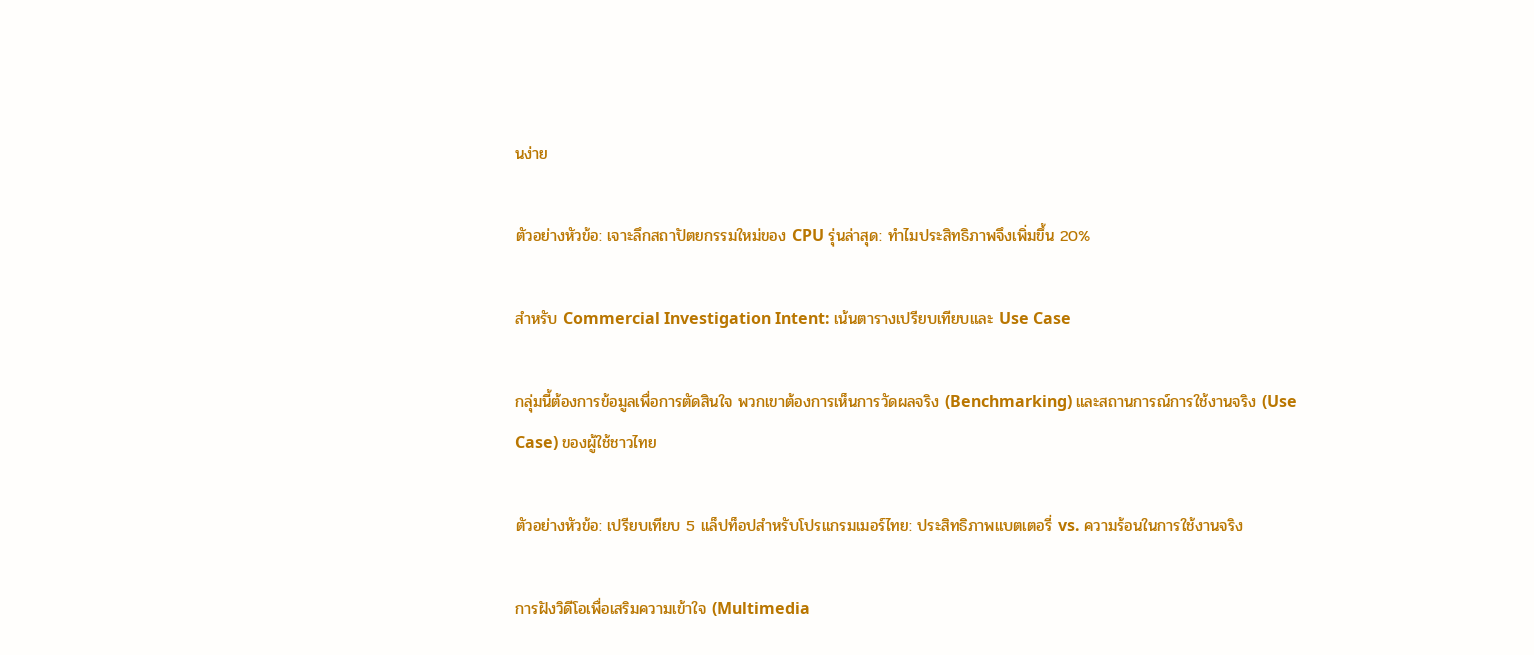นง่าย

ตัวอย่างหัวข้อ: เจาะลึกสถาปัตยกรรมใหม่ของ CPU รุ่นล่าสุด: ทำไมประสิทธิภาพจึงเพิ่มขึ้น 20%

สำหรับ Commercial Investigation Intent: เน้นตารางเปรียบเทียบและ Use Case

กลุ่มนี้ต้องการข้อมูลเพื่อการตัดสินใจ พวกเขาต้องการเห็นการวัดผลจริง (Benchmarking) และสถานการณ์การใช้งานจริง (Use Case) ของผู้ใช้ชาวไทย

ตัวอย่างหัวข้อ: เปรียบเทียบ 5 แล็ปท็อปสำหรับโปรแกรมเมอร์ไทย: ประสิทธิภาพแบตเตอรี่ vs. ความร้อนในการใช้งานจริง

การฝังวิดีโอเพื่อเสริมความเข้าใจ (Multimedia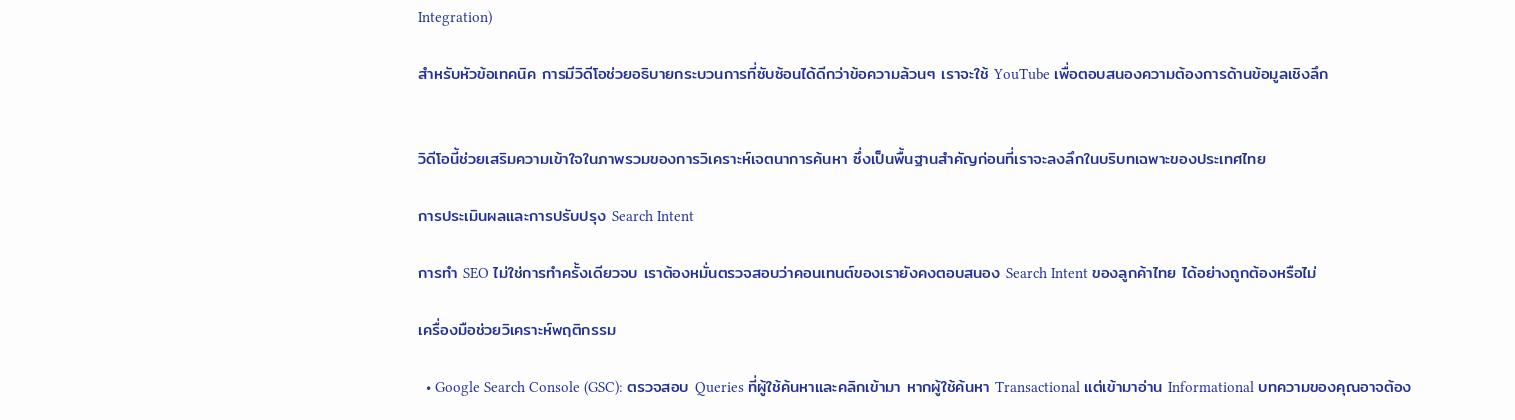Integration)

สำหรับหัวข้อเทคนิค การมีวิดีโอช่วยอธิบายกระบวนการที่ซับซ้อนได้ดีกว่าข้อความล้วนๆ เราจะใช้ YouTube เพื่อตอบสนองความต้องการด้านข้อมูลเชิงลึก


วิดีโอนี้ช่วยเสริมความเข้าใจในภาพรวมของการวิเคราะห์เจตนาการค้นหา ซึ่งเป็นพื้นฐานสำคัญก่อนที่เราจะลงลึกในบริบทเฉพาะของประเทศไทย

การประเมินผลและการปรับปรุง Search Intent

การทำ SEO ไม่ใช่การทำครั้งเดียวจบ เราต้องหมั่นตรวจสอบว่าคอนเทนต์ของเรายังคงตอบสนอง Search Intent ของลูกค้าไทย ได้อย่างถูกต้องหรือไม่

เครื่องมือช่วยวิเคราะห์พฤติกรรม

  • Google Search Console (GSC): ตรวจสอบ Queries ที่ผู้ใช้ค้นหาและคลิกเข้ามา หากผู้ใช้ค้นหา Transactional แต่เข้ามาอ่าน Informational บทความของคุณอาจต้อง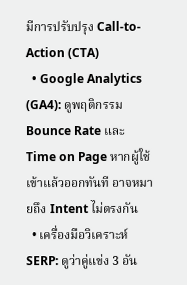มีการปรับปรุง Call-to-Action (CTA)
  • Google Analytics (GA4): ดูพฤติกรรม Bounce Rate และ Time on Page หากผู้ใช้เข้าแล้วออกทันที อาจหมายถึง Intent ไม่ตรงกัน
  • เครื่องมือวิเคราะห์ SERP: ดูว่าคู่แข่ง 3 อัน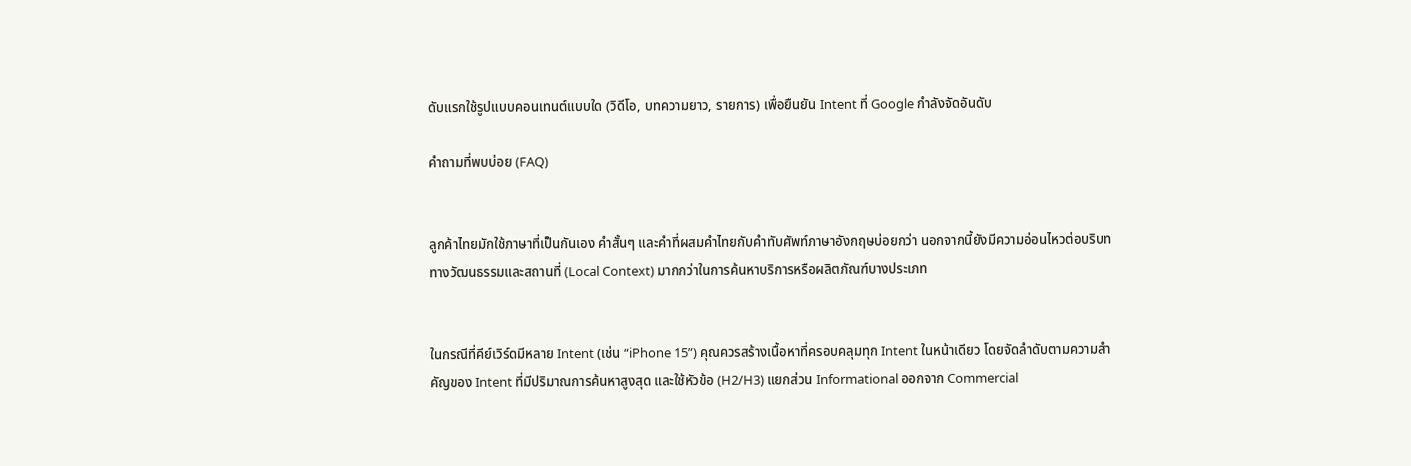ดับแรกใช้รูปแบบคอนเทนต์แบบใด (วิดีโอ, บทความยาว, รายการ) เพื่อยืนยัน Intent ที่ Google กำลังจัดอันดับ

คำถามที่พบบ่อย (FAQ)


ลูกค้าไทยมักใช้ภาษาที่เป็นกันเอง คำสั้นๆ และคำที่ผสมคำไทยกับคำทับศัพท์ภาษาอังกฤษบ่อยกว่า นอกจากนี้ยังมีความอ่อนไหวต่อบริบททางวัฒนธรรมและสถานที่ (Local Context) มากกว่าในการค้นหาบริการหรือผลิตภัณฑ์บางประเภท


ในกรณีที่คีย์เวิร์ดมีหลาย Intent (เช่น “iPhone 15”) คุณควรสร้างเนื้อหาที่ครอบคลุมทุก Intent ในหน้าเดียว โดยจัดลำดับตามความสำคัญของ Intent ที่มีปริมาณการค้นหาสูงสุด และใช้หัวข้อ (H2/H3) แยกส่วน Informational ออกจาก Commercial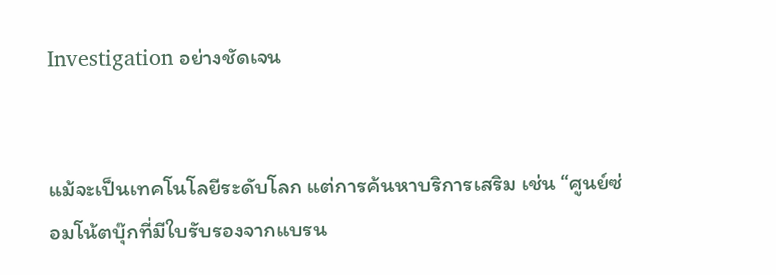Investigation อย่างชัดเจน


แม้จะเป็นเทคโนโลยีระดับโลก แต่การค้นหาบริการเสริม เช่น “ศูนย์ซ่อมโน้ตบุ๊กที่มีใบรับรองจากแบรน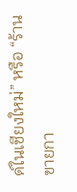ด์ในเชียงใหม่” หรือ “ร้านขายกา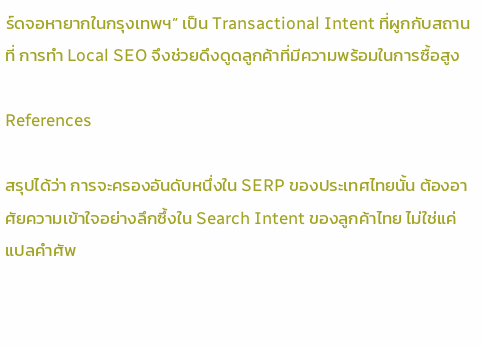ร์ดจอหายากในกรุงเทพฯ” เป็น Transactional Intent ที่ผูกกับสถานที่ การทำ Local SEO จึงช่วยดึงดูดลูกค้าที่มีความพร้อมในการซื้อสูง

References

สรุปได้ว่า การจะครองอันดับหนึ่งใน SERP ของประเทศไทยนั้น ต้องอาศัยความเข้าใจอย่างลึกซึ้งใน Search Intent ของลูกค้าไทย ไม่ใช่แค่แปลคำศัพ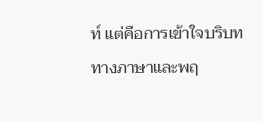ท์ แต่คือการเข้าใจบริบททางภาษาและพฤ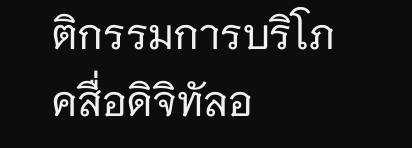ติกรรมการบริโภคสื่อดิจิทัลอ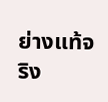ย่างแท้จริง